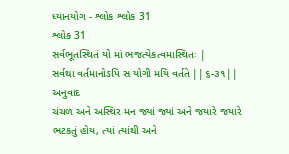ધ્યાનયોગ - શ્લોક શ્લોક 31
શ્લોક 31
સર્વભૂતસ્થિતં યો માં ભજત્યેકત્વમાસ્થિતઃ |
સર્વથા વર્તમાનોઽપિ સ યોગી મયિ વર્તતે ||૬-૩૧||
અનુવાદ
ચંચળ અને અસ્થિર મન જ્યાં જ્યાં અને જયારે જયારે ભટકતું હોય, ત્યાં ત્યાંથી અને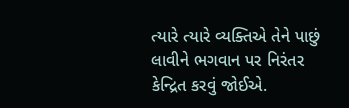ત્યારે ત્યારે વ્યક્તિએ તેને પાછું લાવીને ભગવાન પર નિરંતર કેન્દ્રિત કરવું જોઈએ.